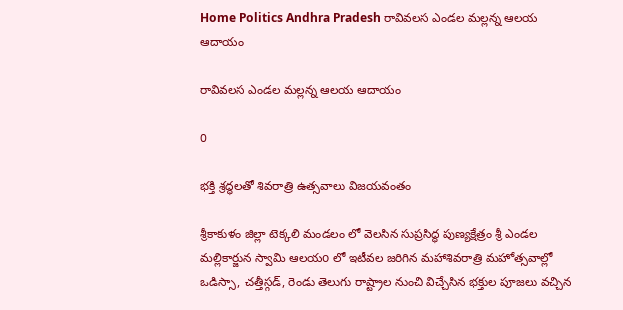Home Politics Andhra Pradesh రావివలస ఎండల మల్లన్న ఆలయ ఆదాయం

రావివలస ఎండల మల్లన్న ఆలయ ఆదాయం

0

భక్తి శ్రద్ధలతో శివరాత్రి ఉత్సవాలు విజయవంతం

శ్రీకాకుళం జిల్లా టెక్కలి మండలం లో వెలసిన సుప్రసిద్ధ పుణ్యక్షేత్రం శ్రీ ఎండల మల్లికార్జున స్వామి ఆలయo లో ఇటీవల జరిగిన మహాశివరాత్రి మహోత్సవాల్లో ఒడిస్సా, చత్తీస్గడ్, రెండు తెలుగు రాష్ట్రాల నుంచి విచ్చేసిన భక్తుల పూజలు వచ్చిన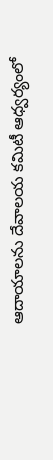ఆదాయాలను దేవాలయ కమిటీ ఆధ్వర్యంలో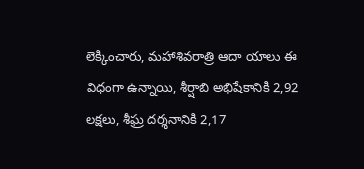లెక్కించారు, మహాశివరాత్రి ఆదా యాలు ఈ విధంగా ఉన్నాయి, శీర్షాబి అభిషేకానికి 2,92 లక్షలు, శీఘ్ర దర్శనానికి 2,17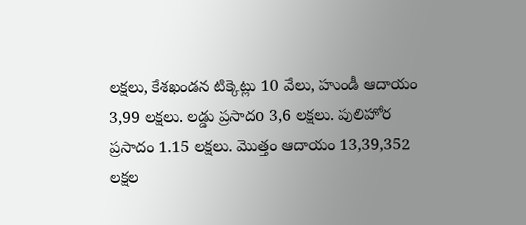లక్షలు, కేశఖండన టిక్కెట్లు 10 వేలు, హుండీ ఆదాయం 3,99 లక్షలు. లడ్డు ప్రసాదo 3,6 లక్షలు. పులిహోర ప్రసాదం 1.15 లక్షలు. మొత్తం ఆదాయం 13,39,352 లక్షల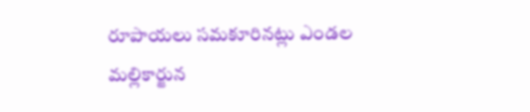రూపాయలు సమకూరినట్లు ఎండల మల్లికార్జున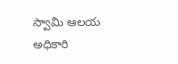స్వామి ఆలయ అధికారి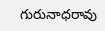గురునాధరావు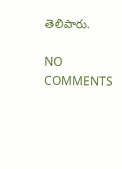తెలిపారు.

NO COMMENTS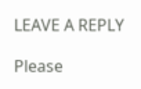LEAVE A REPLY

Please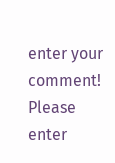enter your comment!
Please enter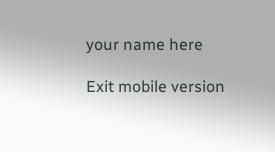your name here

Exit mobile version